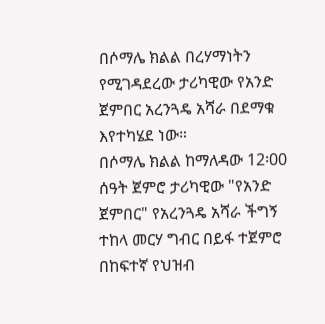በሶማሌ ክልል በረሃማነትን የሚገዳደረው ታሪካዊው የአንድ ጀምበር አረንጓዴ አሻራ በደማቁ እየተካሄደ ነው።
በሶማሌ ክልል ከማለዳው 12፡00 ሰዓት ጀምሮ ታሪካዊው "የአንድ ጀምበር" የአረንጓዴ አሻራ ችግኝ ተከላ መርሃ ግብር በይፋ ተጀምሮ በከፍተኛ የህዝብ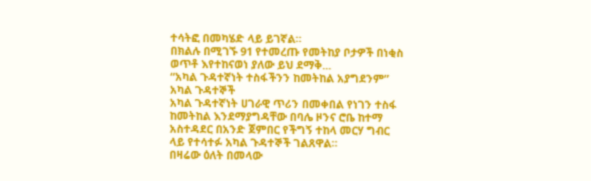ተሳትፎ በመካሄድ ላይ ይገኛል።
በክልሉ በሚገኙ 91 የተመረጡ የመትከያ ቦታዎች በነቂስ ወጥቶ እየተከናወነ ያለው ይህ ደማቅ...
“አካል ጉዳተኛነት ተስፋችንን ከመትከል አያግደንም” አካል ጉዳተኞች
አካል ጉዳተኛነት ሀገራዊ ጥሪን በመቀበል የነገን ተስፋ ከመትከል እንደማያግዳቸው በባሌ ዞንና ሮቤ ከተማ አስተዳደር በአንድ ጀምበር የችግኝ ተከላ መርሃ ግብር ላይ የተሳተፉ አካል ጉዳተኞች ገልጸዋል።
በዛሬው ዕለት በመላው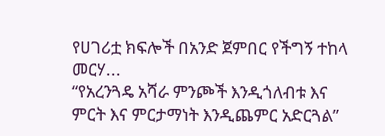የሀገሪቷ ክፍሎች በአንድ ጀምበር የችግኝ ተከላ መርሃ...
“የአረንጓዴ አሻራ ምንጮች እንዲጎለብቱ እና ምርት እና ምርታማነት እንዲጨምር አድርጓል”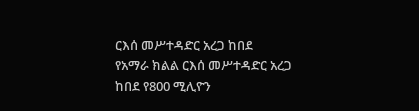ርእሰ መሥተዳድር አረጋ ከበደ
የአማራ ክልል ርእሰ መሥተዳድር አረጋ ከበደ የ800 ሚሊዮን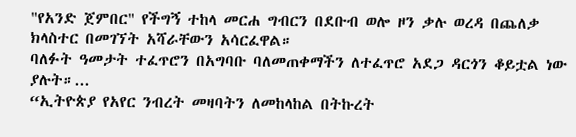"የአንድ ጀምበር" የችግኝ ተከላ መርሐ ግብርን በደቡብ ወሎ ዞን ቃሉ ወረዳ በጨለቃ ክላስተር በመገኘት አሻራቸውን አሳርፈዋል።
ባለፉት ዓመታት ተፈጥሮን በአግባቡ ባለመጠቀማችን ለተፈጥሮ አደጋ ዳርጎን ቆይቷል ነው ያሉት።...
“ኢትዮጵያ የአየር ንብረት መዛባትን ለመከላከል በትኩረት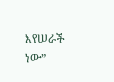እየሠራች ነው”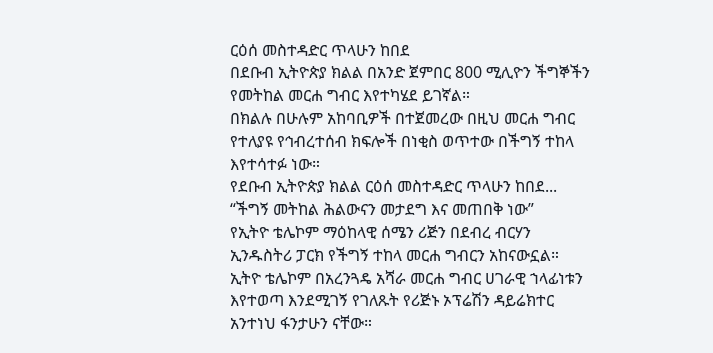ርዕሰ መስተዳድር ጥላሁን ከበደ
በደቡብ ኢትዮጵያ ክልል በአንድ ጀምበር 800 ሚሊዮን ችግኞችን የመትከል መርሐ ግብር እየተካሄደ ይገኛል።
በክልሉ በሁሉም አከባቢዎች በተጀመረው በዚህ መርሐ ግብር የተለያዩ የኅብረተሰብ ክፍሎች በነቂስ ወጥተው በችግኝ ተከላ እየተሳተፉ ነው።
የደቡብ ኢትዮጵያ ክልል ርዕሰ መስተዳድር ጥላሁን ከበደ...
“ችግኝ መትከል ሕልውናን መታደግ እና መጠበቅ ነው”
የኢትዮ ቴሌኮም ማዕከላዊ ሰሜን ሪጅን በደብረ ብርሃን ኢንዱስትሪ ፓርክ የችግኝ ተከላ መርሐ ግብርን አከናውኗል።
ኢትዮ ቴሌኮም በአረንጓዴ አሻራ መርሐ ግብር ሀገራዊ ኀላፊነቱን እየተወጣ እንደሚገኝ የገለጹት የሪጅኑ ኦፕሬሽን ዳይሬክተር አንተነህ ፋንታሁን ናቸው።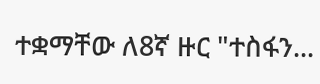ተቋማቸው ለ8ኛ ዙር "ተስፋን...